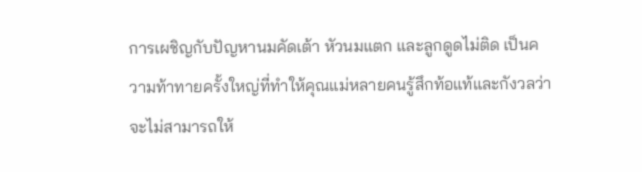การเผชิญกับปัญหานมคัดเต้า หัวนมแตก และลูกดูดไม่ติด เป็นความท้าทายครั้งใหญ่ที่ทำให้คุณแม่หลายคนรู้สึกท้อแท้และกังวลว่าจะไม่สามารถให้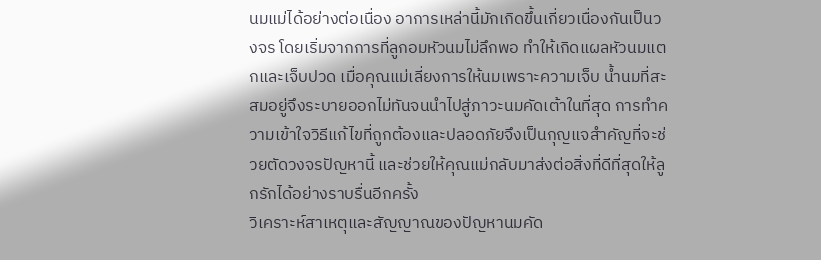นมแม่ได้อย่างต่อเนื่อง อาการเหล่านี้มักเกิดขึ้นเกี่ยวเนื่องกันเป็นวงจร โดยเริ่มจากการที่ลูกอมหัวนมไม่ลึกพอ ทำให้เกิดแผลหัวนมแตกและเจ็บปวด เมื่อคุณแม่เลี่ยงการให้นมเพราะความเจ็บ น้ำนมที่สะสมอยู่จึงระบายออกไม่ทันจนนำไปสู่ภาวะนมคัดเต้าในที่สุด การทำความเข้าใจวิธีแก้ไขที่ถูกต้องและปลอดภัยจึงเป็นกุญแจสำคัญที่จะช่วยตัดวงจรปัญหานี้ และช่วยให้คุณแม่กลับมาส่งต่อสิ่งที่ดีที่สุดให้ลูกรักได้อย่างราบรื่นอีกครั้ง
วิเคราะห์สาเหตุและสัญญาณของปัญหานมคัด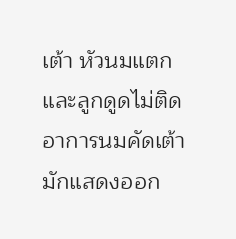เต้า หัวนมแตก และลูกดูดไม่ติด
อาการนมคัดเต้ามักแสดงออก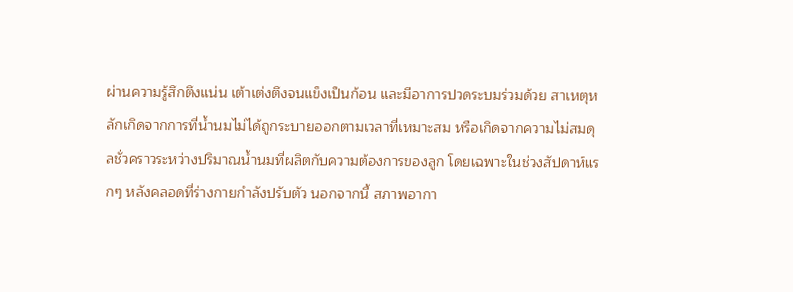ผ่านความรู้สึกตึงแน่น เต้าเต่งตึงจนแข็งเป็นก้อน และมีอาการปวดระบมร่วมด้วย สาเหตุหลักเกิดจากการที่น้ำนมไม่ได้ถูกระบายออกตามเวลาที่เหมาะสม หรือเกิดจากความไม่สมดุลชั่วคราวระหว่างปริมาณน้ำนมที่ผลิตกับความต้องการของลูก โดยเฉพาะในช่วงสัปดาห์แรกๆ หลังคลอดที่ร่างกายกำลังปรับตัว นอกจากนี้ สภาพอากา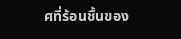ศที่ร้อนชื้นของ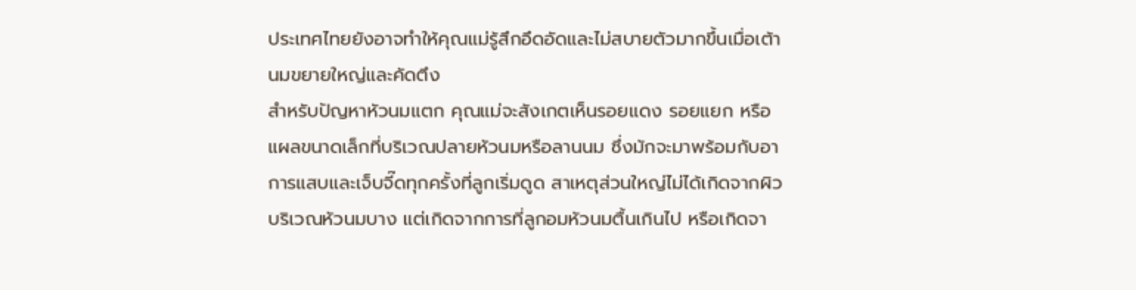ประเทศไทยยังอาจทำให้คุณแม่รู้สึกอึดอัดและไม่สบายตัวมากขึ้นเมื่อเต้านมขยายใหญ่และคัดตึง
สำหรับปัญหาหัวนมแตก คุณแม่จะสังเกตเห็นรอยแดง รอยแยก หรือแผลขนาดเล็กที่บริเวณปลายหัวนมหรือลานนม ซึ่งมักจะมาพร้อมกับอาการแสบและเจ็บจี๊ดทุกครั้งที่ลูกเริ่มดูด สาเหตุส่วนใหญ่ไม่ได้เกิดจากผิวบริเวณหัวนมบาง แต่เกิดจากการที่ลูกอมหัวนมตื้นเกินไป หรือเกิดจา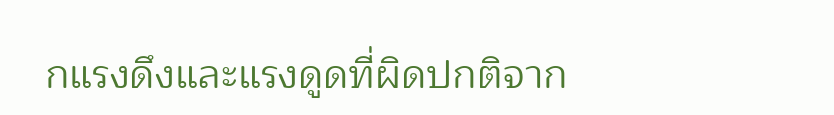กแรงดึงและแรงดูดที่ผิดปกติจาก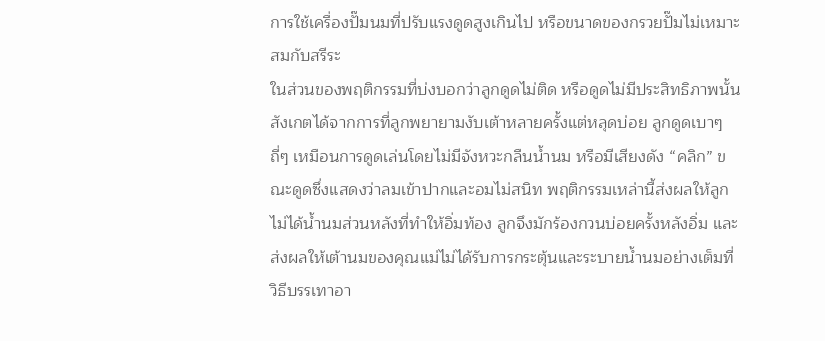การใช้เครื่องปั๊มนมที่ปรับแรงดูดสูงเกินไป หรือขนาดของกรวยปั๊มไม่เหมาะสมกับสรีระ
ในส่วนของพฤติกรรมที่บ่งบอกว่าลูกดูดไม่ติด หรือดูดไม่มีประสิทธิภาพนั้น สังเกตได้จากการที่ลูกพยายามงับเต้าหลายครั้งแต่หลุดบ่อย ลูกดูดเบาๆ ถี่ๆ เหมือนการดูดเล่นโดยไม่มีจังหวะกลืนน้ำนม หรือมีเสียงดัง “คลิก” ขณะดูดซึ่งแสดงว่าลมเข้าปากและอมไม่สนิท พฤติกรรมเหล่านี้ส่งผลให้ลูกไม่ได้น้ำนมส่วนหลังที่ทำให้อิ่มท้อง ลูกจึงมักร้องกวนบ่อยครั้งหลังอิ่ม และส่งผลให้เต้านมของคุณแม่ไม่ได้รับการกระตุ้นและระบายน้ำนมอย่างเต็มที่
วิธีบรรเทาอา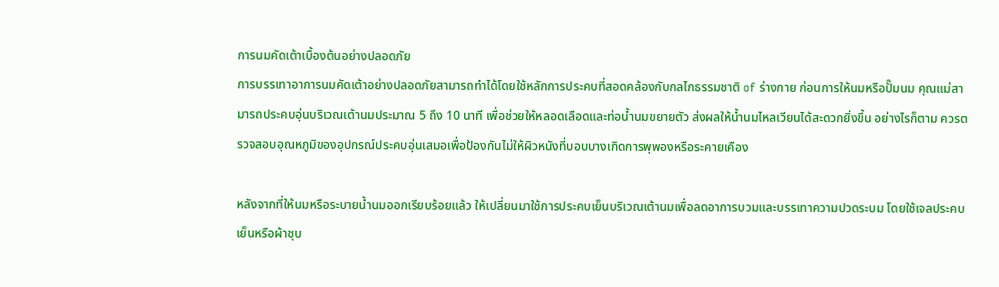การนมคัดเต้าเบื้องต้นอย่างปลอดภัย
การบรรเทาอาการนมคัดเต้าอย่างปลอดภัยสามารถทำได้โดยใช้หลักการประคบที่สอดคล้องกับกลไกธรรมชาติ of ร่างกาย ก่อนการให้นมหรือปั๊มนม คุณแม่สามารถประคบอุ่นบริเวณเต้านมประมาณ 5 ถึง 10 นาที เพื่อช่วยให้หลอดเลือดและท่อน้ำนมขยายตัว ส่งผลให้น้ำนมไหลเวียนได้สะดวกยิ่งขึ้น อย่างไรก็ตาม ควรตรวจสอบอุณหภูมิของอุปกรณ์ประคบอุ่นเสมอเพื่อป้องกันไม่ให้ผิวหนังที่บอบบางเกิดการพุพองหรือระคายเคือง

หลังจากที่ให้นมหรือระบายน้ำนมออกเรียบร้อยแล้ว ให้เปลี่ยนมาใช้การประคบเย็นบริเวณเต้านมเพื่อลดอาการบวมและบรรเทาความปวดระบม โดยใช้เจลประคบเย็นหรือผ้าชุบ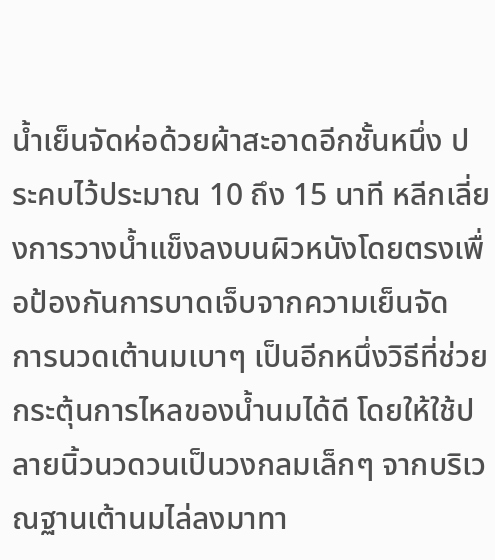น้ำเย็นจัดห่อด้วยผ้าสะอาดอีกชั้นหนึ่ง ประคบไว้ประมาณ 10 ถึง 15 นาที หลีกเลี่ยงการวางน้ำแข็งลงบนผิวหนังโดยตรงเพื่อป้องกันการบาดเจ็บจากความเย็นจัด
การนวดเต้านมเบาๆ เป็นอีกหนึ่งวิธีที่ช่วยกระตุ้นการไหลของน้ำนมได้ดี โดยให้ใช้ปลายนิ้วนวดวนเป็นวงกลมเล็กๆ จากบริเวณฐานเต้านมไล่ลงมาทา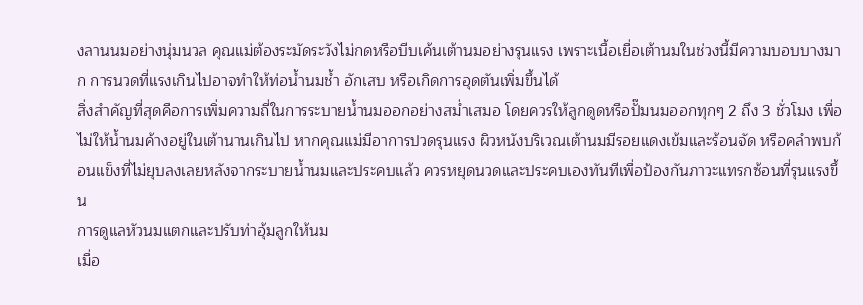งลานนมอย่างนุ่มนวล คุณแม่ต้องระมัดระวังไม่กดหรือบีบเค้นเต้านมอย่างรุนแรง เพราะเนื้อเยื่อเต้านมในช่วงนี้มีความบอบบางมาก การนวดที่แรงเกินไปอาจทำให้ท่อน้ำนมช้ำ อักเสบ หรือเกิดการอุดตันเพิ่มขึ้นได้
สิ่งสำคัญที่สุดคือการเพิ่มความถี่ในการระบายน้ำนมออกอย่างสม่ำเสมอ โดยควรให้ลูกดูดหรือปั๊มนมออกทุกๆ 2 ถึง 3 ชั่วโมง เพื่อไม่ให้น้ำนมค้างอยู่ในเต้านานเกินไป หากคุณแม่มีอาการปวดรุนแรง ผิวหนังบริเวณเต้านมมีรอยแดงเข้มและร้อนจัด หรือคลำพบก้อนแข็งที่ไม่ยุบลงเลยหลังจากระบายน้ำนมและประคบแล้ว ควรหยุดนวดและประคบเองทันทีเพื่อป้องกันภาวะแทรกซ้อนที่รุนแรงขึ้น
การดูแลหัวนมแตกและปรับท่าอุ้มลูกให้นม
เมื่อ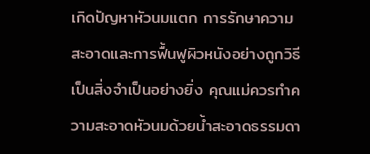เกิดปัญหาหัวนมแตก การรักษาความสะอาดและการฟื้นฟูผิวหนังอย่างถูกวิธีเป็นสิ่งจำเป็นอย่างยิ่ง คุณแม่ควรทำความสะอาดหัวนมด้วยน้ำสะอาดธรรมดา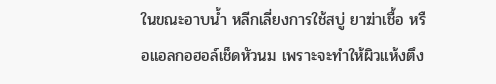ในขณะอาบน้ำ หลีกเลี่ยงการใช้สบู่ ยาฆ่าเชื้อ หรือแอลกอฮอล์เช็ดหัวนม เพราะจะทำให้ผิวแห้งตึง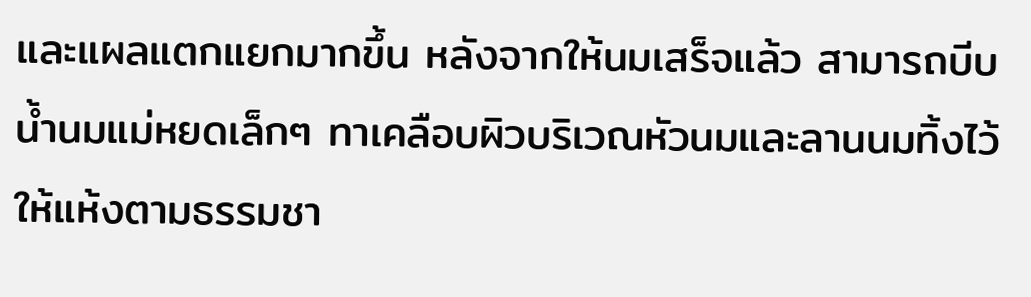และแผลแตกแยกมากขึ้น หลังจากให้นมเสร็จแล้ว สามารถบีบน้ำนมแม่หยดเล็กๆ ทาเคลือบผิวบริเวณหัวนมและลานนมทิ้งไว้ให้แห้งตามธรรมชา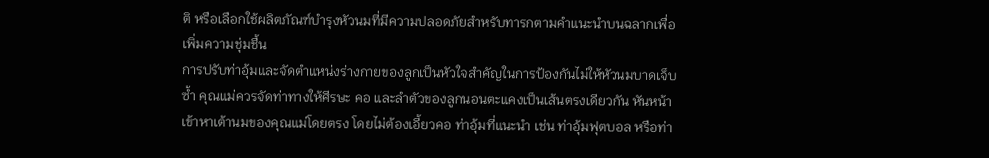ติ หรือเลือกใช้ผลิตภัณฑ์บำรุงหัวนมที่มีความปลอดภัยสำหรับทารกตามคำแนะนำบนฉลากเพื่อเพิ่มความชุ่มชื้น
การปรับท่าอุ้มและจัดตำแหน่งร่างกายของลูกเป็นหัวใจสำคัญในการป้องกันไม่ให้หัวนมบาดเจ็บซ้ำ คุณแม่ควรจัดท่าทางให้ศีรษะ คอ และลำตัวของลูกนอนตะแคงเป็นเส้นตรงเดียวกัน หันหน้าเข้าหาเต้านมของคุณแม่โดยตรง โดยไม่ต้องเอี้ยวคอ ท่าอุ้มที่แนะนำ เช่น ท่าอุ้มฟุตบอล หรือท่า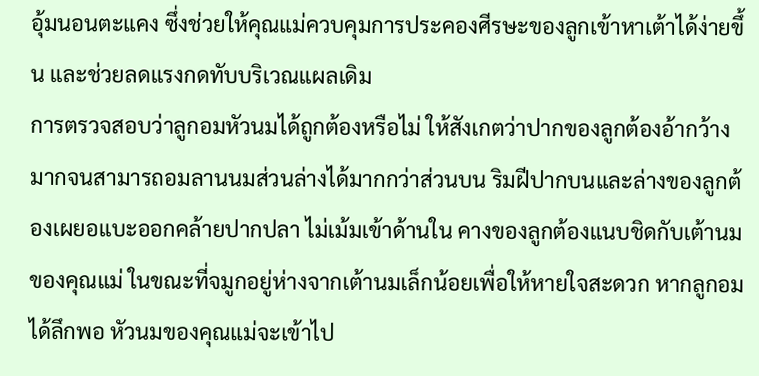อุ้มนอนตะแคง ซึ่งช่วยให้คุณแม่ควบคุมการประคองศีรษะของลูกเข้าหาเต้าได้ง่ายขึ้น และช่วยลดแรงกดทับบริเวณแผลเดิม
การตรวจสอบว่าลูกอมหัวนมได้ถูกต้องหรือไม่ ให้สังเกตว่าปากของลูกต้องอ้ากว้างมากจนสามารถอมลานนมส่วนล่างได้มากกว่าส่วนบน ริมฝีปากบนและล่างของลูกต้องเผยอแบะออกคล้ายปากปลา ไม่เม้มเข้าด้านใน คางของลูกต้องแนบชิดกับเต้านมของคุณแม่ ในขณะที่จมูกอยู่ห่างจากเต้านมเล็กน้อยเพื่อให้หายใจสะดวก หากลูกอมได้ลึกพอ หัวนมของคุณแม่จะเข้าไป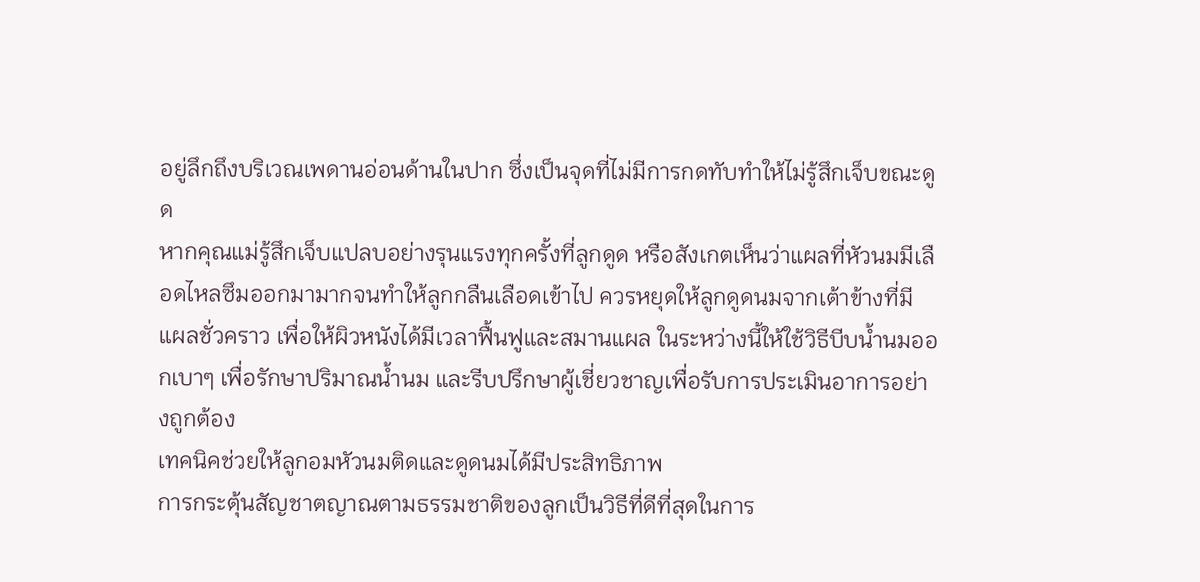อยู่ลึกถึงบริเวณเพดานอ่อนด้านในปาก ซึ่งเป็นจุดที่ไม่มีการกดทับทำให้ไม่รู้สึกเจ็บขณะดูด
หากคุณแม่รู้สึกเจ็บแปลบอย่างรุนแรงทุกครั้งที่ลูกดูด หรือสังเกตเห็นว่าแผลที่หัวนมมีเลือดไหลซึมออกมามากจนทำให้ลูกกลืนเลือดเข้าไป ควรหยุดให้ลูกดูดนมจากเต้าข้างที่มีแผลชั่วคราว เพื่อให้ผิวหนังได้มีเวลาฟื้นฟูและสมานแผล ในระหว่างนี้ให้ใช้วิธีบีบน้ำนมออกเบาๆ เพื่อรักษาปริมาณน้ำนม และรีบปรึกษาผู้เชี่ยวชาญเพื่อรับการประเมินอาการอย่างถูกต้อง
เทคนิคช่วยให้ลูกอมหัวนมติดและดูดนมได้มีประสิทธิภาพ
การกระตุ้นสัญชาตญาณตามธรรมชาติของลูกเป็นวิธีที่ดีที่สุดในการ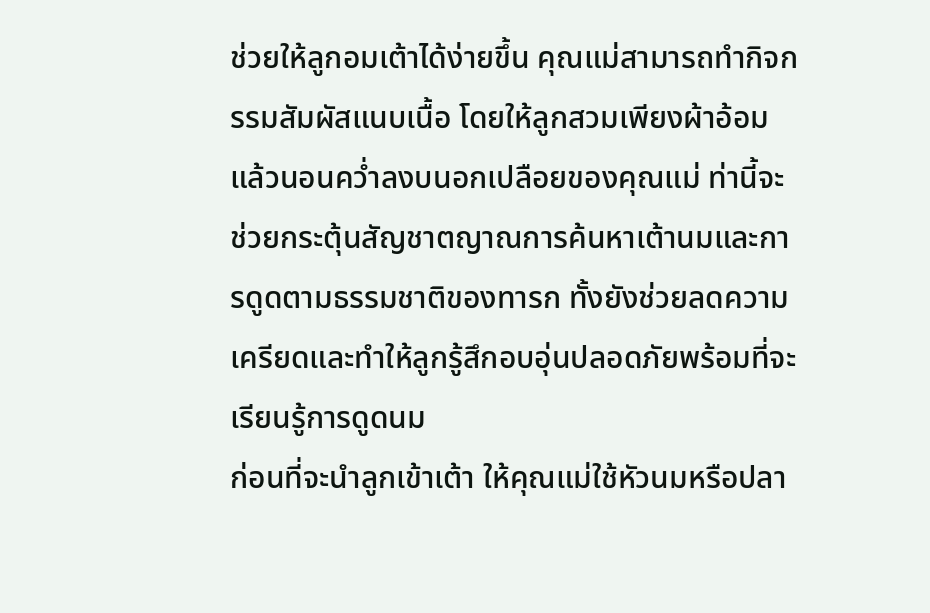ช่วยให้ลูกอมเต้าได้ง่ายขึ้น คุณแม่สามารถทำกิจกรรมสัมผัสแนบเนื้อ โดยให้ลูกสวมเพียงผ้าอ้อมแล้วนอนคว่ำลงบนอกเปลือยของคุณแม่ ท่านี้จะช่วยกระตุ้นสัญชาตญาณการค้นหาเต้านมและการดูดตามธรรมชาติของทารก ทั้งยังช่วยลดความเครียดและทำให้ลูกรู้สึกอบอุ่นปลอดภัยพร้อมที่จะเรียนรู้การดูดนม
ก่อนที่จะนำลูกเข้าเต้า ให้คุณแม่ใช้หัวนมหรือปลา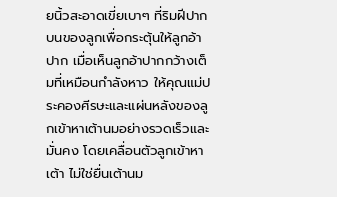ยนิ้วสะอาดเขี่ยเบาๆ ที่ริมฝีปากบนของลูกเพื่อกระตุ้นให้ลูกอ้าปาก เมื่อเห็นลูกอ้าปากกว้างเต็มที่เหมือนกำลังหาว ให้คุณแม่ประคองศีรษะและแผ่นหลังของลูกเข้าหาเต้านมอย่างรวดเร็วและมั่นคง โดยเคลื่อนตัวลูกเข้าหาเต้า ไม่ใช่ยื่นเต้านม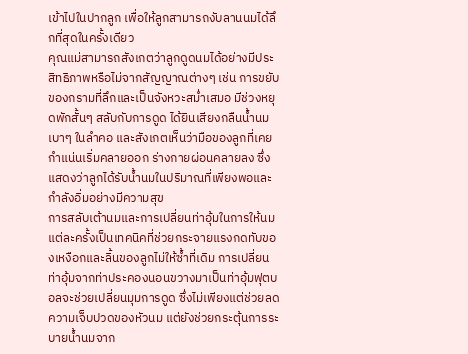เข้าไปในปากลูก เพื่อให้ลูกสามารถงับลานนมได้ลึกที่สุดในครั้งเดียว
คุณแม่สามารถสังเกตว่าลูกดูดนมได้อย่างมีประสิทธิภาพหรือไม่จากสัญญาณต่างๆ เช่น การขยับของกรามที่ลึกและเป็นจังหวะสม่ำเสมอ มีช่วงหยุดพักสั้นๆ สลับกับการดูด ได้ยินเสียงกลืนน้ำนมเบาๆ ในลำคอ และสังเกตเห็นว่ามือของลูกที่เคยกำแน่นเริ่มคลายออก ร่างกายผ่อนคลายลง ซึ่งแสดงว่าลูกได้รับน้ำนมในปริมาณที่เพียงพอและกำลังอิ่มอย่างมีความสุข
การสลับเต้านมและการเปลี่ยนท่าอุ้มในการให้นมแต่ละครั้งเป็นเทคนิคที่ช่วยกระจายแรงกดทับของเหงือกและลิ้นของลูกไม่ให้ซ้ำที่เดิม การเปลี่ยนท่าอุ้มจากท่าประคองนอนขวางมาเป็นท่าอุ้มฟุตบอลจะช่วยเปลี่ยนมุมการดูด ซึ่งไม่เพียงแต่ช่วยลดความเจ็บปวดของหัวนม แต่ยังช่วยกระตุ้นการระบายน้ำนมจาก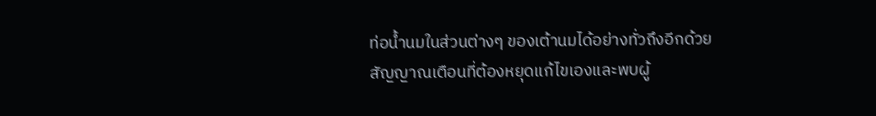ท่อน้ำนมในส่วนต่างๆ ของเต้านมได้อย่างทั่วถึงอีกด้วย
สัญญาณเตือนที่ต้องหยุดแก้ไขเองและพบผู้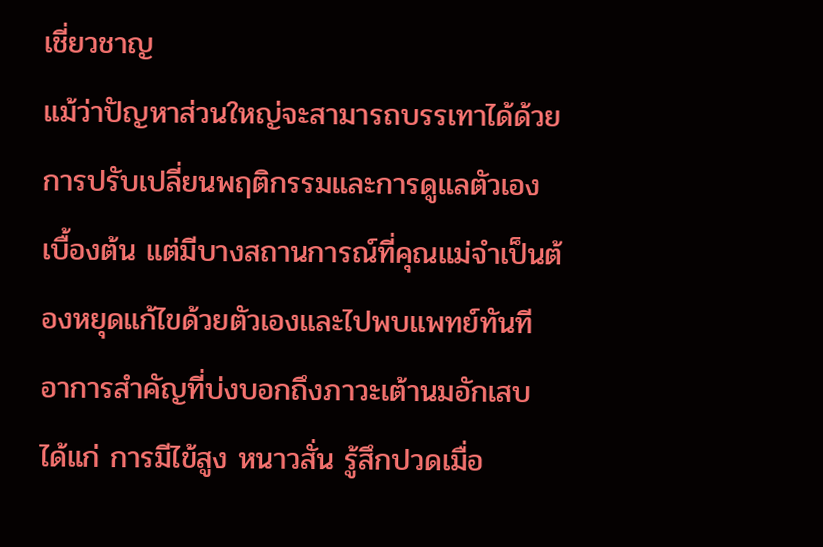เชี่ยวชาญ
แม้ว่าปัญหาส่วนใหญ่จะสามารถบรรเทาได้ด้วยการปรับเปลี่ยนพฤติกรรมและการดูแลตัวเองเบื้องต้น แต่มีบางสถานการณ์ที่คุณแม่จำเป็นต้องหยุดแก้ไขด้วยตัวเองและไปพบแพทย์ทันที อาการสำคัญที่บ่งบอกถึงภาวะเต้านมอักเสบ ได้แก่ การมีไข้สูง หนาวสั่น รู้สึกปวดเมื่อ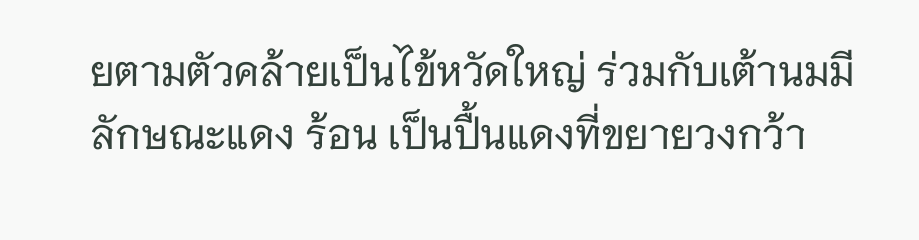ยตามตัวคล้ายเป็นไข้หวัดใหญ่ ร่วมกับเต้านมมีลักษณะแดง ร้อน เป็นปื้นแดงที่ขยายวงกว้า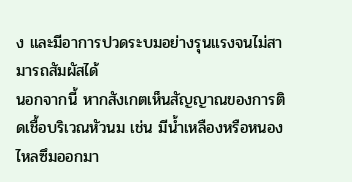ง และมีอาการปวดระบมอย่างรุนแรงจนไม่สามารถสัมผัสได้
นอกจากนี้ หากสังเกตเห็นสัญญาณของการติดเชื้อบริเวณหัวนม เช่น มีน้ำเหลืองหรือหนองไหลซึมออกมา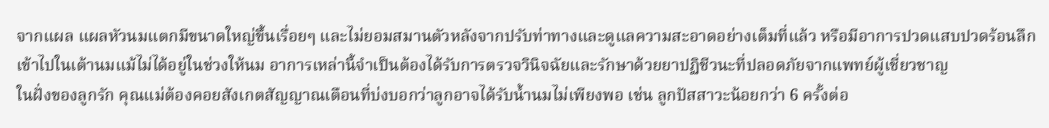จากแผล แผลหัวนมแตกมีขนาดใหญ่ขึ้นเรื่อยๆ และไม่ยอมสมานตัวหลังจากปรับท่าทางและดูแลความสะอาดอย่างเต็มที่แล้ว หรือมีอาการปวดแสบปวดร้อนลึกเข้าไปในเต้านมแม้ไม่ได้อยู่ในช่วงให้นม อาการเหล่านี้จำเป็นต้องได้รับการตรวจวินิจฉัยและรักษาด้วยยาปฏิชีวนะที่ปลอดภัยจากแพทย์ผู้เชี่ยวชาญ
ในฝั่งของลูกรัก คุณแม่ต้องคอยสังเกตสัญญาณเตือนที่บ่งบอกว่าลูกอาจได้รับน้ำนมไม่เพียงพอ เช่น ลูกปัสสาวะน้อยกว่า 6 ครั้งต่อ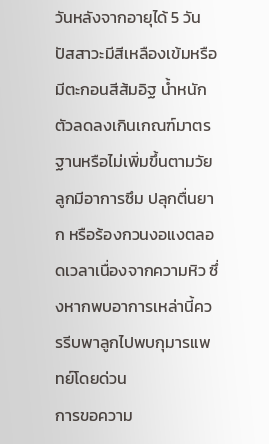วันหลังจากอายุได้ 5 วัน ปัสสาวะมีสีเหลืองเข้มหรือมีตะกอนสีส้มอิฐ น้ำหนักตัวลดลงเกินเกณฑ์มาตรฐานหรือไม่เพิ่มขึ้นตามวัย ลูกมีอาการซึม ปลุกตื่นยาก หรือร้องกวนงอแงตลอดเวลาเนื่องจากความหิว ซึ่งหากพบอาการเหล่านี้ควรรีบพาลูกไปพบกุมารแพทย์โดยด่วน
การขอความ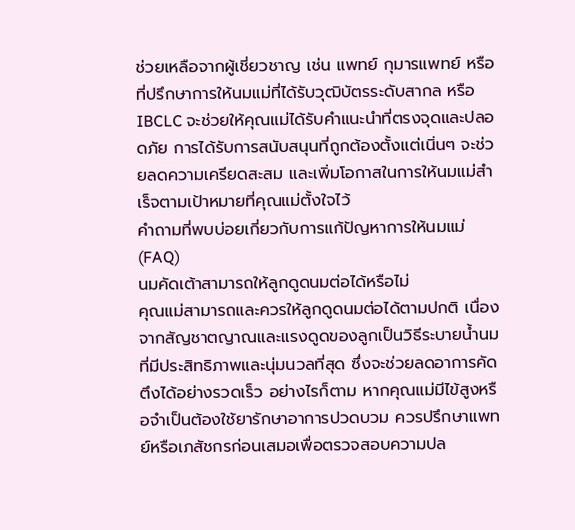ช่วยเหลือจากผู้เชี่ยวชาญ เช่น แพทย์ กุมารแพทย์ หรือที่ปรึกษาการให้นมแม่ที่ได้รับวุฒิบัตรระดับสากล หรือ IBCLC จะช่วยให้คุณแม่ได้รับคำแนะนำที่ตรงจุดและปลอดภัย การได้รับการสนับสนุนที่ถูกต้องตั้งแต่เนิ่นๆ จะช่วยลดความเครียดสะสม และเพิ่มโอกาสในการให้นมแม่สำเร็จตามเป้าหมายที่คุณแม่ตั้งใจไว้
คำถามที่พบบ่อยเกี่ยวกับการแก้ปัญหาการให้นมแม่ (FAQ)
นมคัดเต้าสามารถให้ลูกดูดนมต่อได้หรือไม่
คุณแม่สามารถและควรให้ลูกดูดนมต่อได้ตามปกติ เนื่องจากสัญชาตญาณและแรงดูดของลูกเป็นวิธีระบายน้ำนมที่มีประสิทธิภาพและนุ่มนวลที่สุด ซึ่งจะช่วยลดอาการคัดตึงได้อย่างรวดเร็ว อย่างไรก็ตาม หากคุณแม่มีไข้สูงหรือจำเป็นต้องใช้ยารักษาอาการปวดบวม ควรปรึกษาแพทย์หรือเภสัชกรก่อนเสมอเพื่อตรวจสอบความปล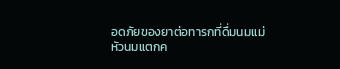อดภัยของยาต่อทารกที่ดื่มนมแม่
หัวนมแตกค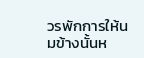วรพักการให้นมข้างนั้นห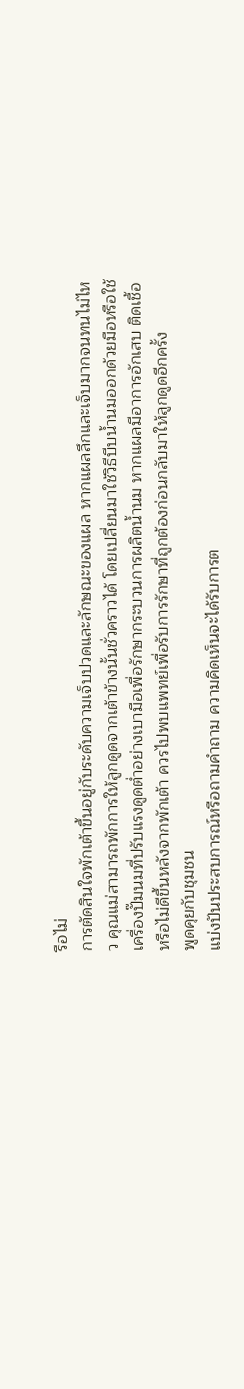รือไม่
การตัดสินใจพักเต้าขึ้นอยู่กับระดับความเจ็บปวดและลักษณะของแผล หากแผลลึกและเจ็บมากจนทนไม่ไหว คุณแม่สามารถพักการให้ลูกดูดจากเต้าข้างนั้นชั่วคราวได้ โดยเปลี่ยนมาใช้วิธีบีบน้ำนมออกด้วยมือหรือใช้เครื่องปั๊มนมที่ปรับแรงดูดต่ำอย่างเบามือเพื่อรักษากระบวนการผลิตน้ำนม หากแผลมีอาการอักเสบ ติดเชื้อ หรือไม่ดีขึ้นหลังจากพักเต้า ควรไปพบแพทย์เพื่อรับการรักษาที่ถูกต้องก่อนกลับมาให้ลูกดูดอีกครั้ง
พูดคุยกับชุมชน
แบ่งปันประสบการณ์หรือถามคำถาม ความคิดเห็นจะได้รับการต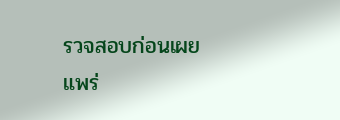รวจสอบก่อนเผยแพร่